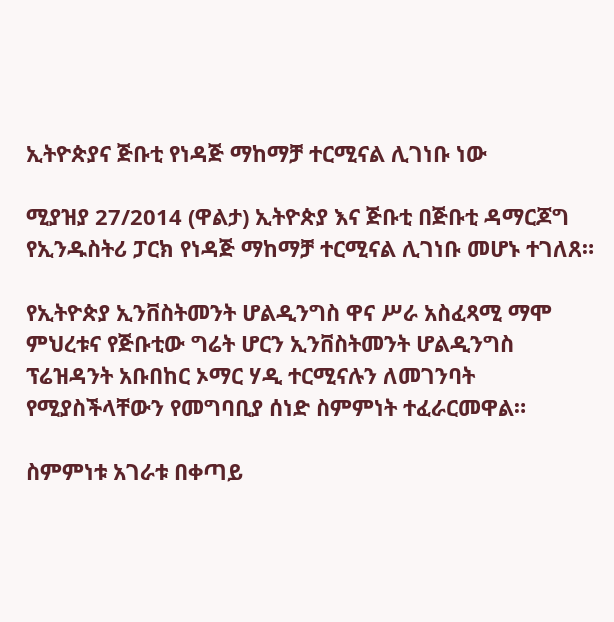ኢትዮጵያና ጅቡቲ የነዳጅ ማከማቻ ተርሚናል ሊገነቡ ነው

ሚያዝያ 27/2014 (ዋልታ) ኢትዮጵያ እና ጅቡቲ በጅቡቲ ዳማርጆግ የኢንዱስትሪ ፓርክ የነዳጅ ማከማቻ ተርሚናል ሊገነቡ መሆኑ ተገለጸ።

የኢትዮጵያ ኢንቨስትመንት ሆልዲንግስ ዋና ሥራ አስፈጻሚ ማሞ ምህረቱና የጅቡቲው ግሬት ሆርን ኢንቨስትመንት ሆልዲንግስ ፕሬዝዳንት አቡበከር ኦማር ሃዲ ተርሚናሉን ለመገንባት የሚያስችላቸውን የመግባቢያ ሰነድ ስምምነት ተፈራርመዋል።

ስምምነቱ አገራቱ በቀጣይ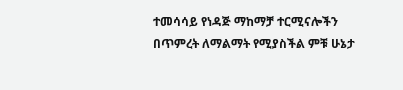ተመሳሳይ የነዳጅ ማከማቻ ተርሚናሎችን በጥምረት ለማልማት የሚያስችል ምቹ ሁኔታ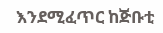እንደሚፈጥር ከጅቡቲ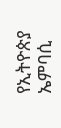የኢትዮጵያ ኤምባሲ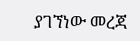ያገኘነው መረጃ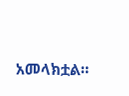አመላክቷል።